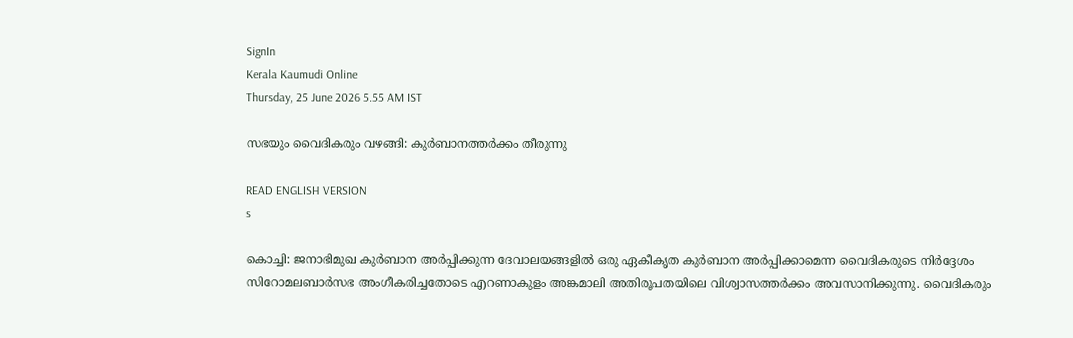SignIn
Kerala Kaumudi Online
Thursday, 25 June 2026 5.55 AM IST

സഭയും വൈദികരും വഴങ്ങി: കുർബാനത്തർക്കം തീരുന്നു

READ ENGLISH VERSION
s

കൊച്ചി: ജനാഭിമുഖ കുർബാന അർപ്പിക്കുന്ന ദേവാലയങ്ങളിൽ ഒരു ഏകീകൃത കുർബാന അർപ്പിക്കാമെന്ന വൈദികരുടെ നിർദ്ദേശം സിറോമലബാർസഭ അംഗീകരിച്ചതോടെ എറണാകുളം അങ്കമാലി അതിരൂപതയിലെ വിശ്വാസത്തർക്കം അവസാനിക്കുന്നു. വൈദികരും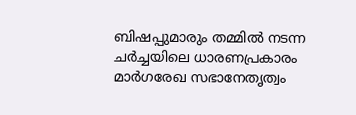ബിഷപ്പുമാരും തമ്മിൽ നടന്ന ചർച്ചയിലെ ധാരണപ്രകാരം മാർഗരേഖ സഭാനേതൃത്വം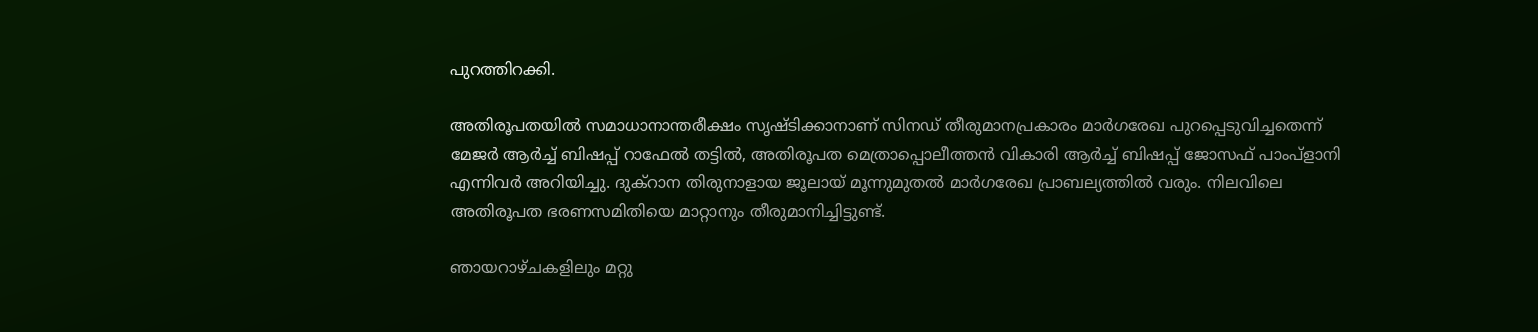പുറത്തിറക്കി.

അതിരൂപതയിൽ സമാധാനാന്തരീക്ഷം സൃഷ്‌ടിക്കാനാണ് സിനഡ് തീരുമാനപ്രകാരം മാർഗരേഖ പുറപ്പെടുവിച്ചതെന്ന് മേജർ ആർച്ച് ബിഷപ്പ് റാഫേൽ തട്ടിൽ, അതിരൂപത മെത്രാപ്പൊലീത്തൻ വികാരി ആർച്ച് ബിഷപ്പ് ജോസഫ് പാംപ്ളാനി എന്നിവർ അറിയിച്ചു. ദുക്റാന തിരുനാളായ ജൂലായ് മൂന്നുമുതൽ മാർഗരേഖ പ്രാബല്യത്തിൽ വരും. നിലവിലെ അതിരൂപത ഭരണസമിതിയെ മാറ്റാനും തീരുമാനിച്ചിട്ടുണ്ട്.

ഞായറാഴ്‌ചകളിലും മറ്റു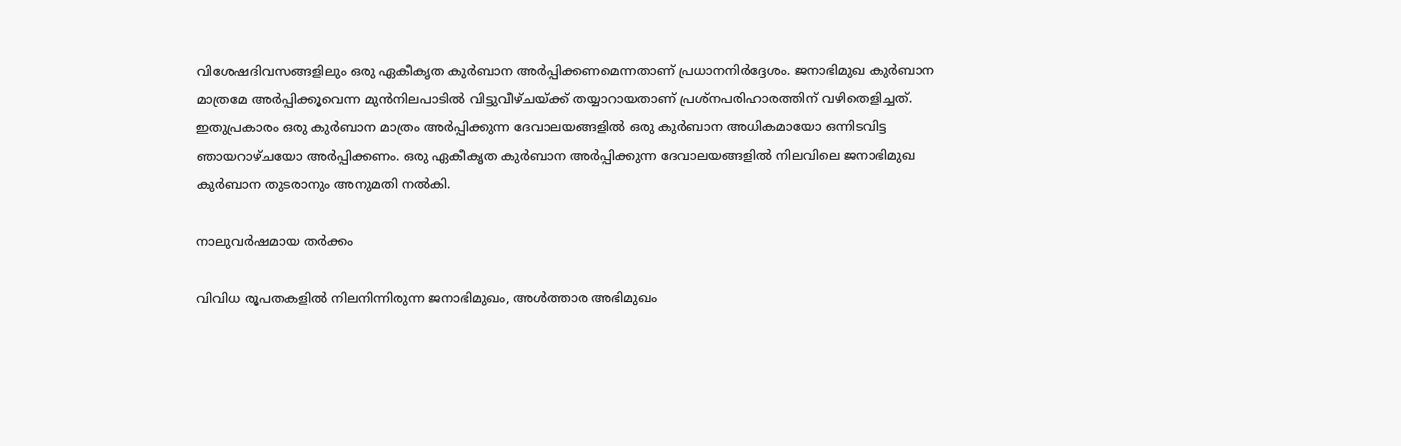വിശേഷദിവസങ്ങളിലും ഒരു ഏകീകൃത കുർബാന അർപ്പിക്കണമെന്നതാണ് പ്രധാനനിർദ്ദേശം. ജനാഭിമുഖ കുർബാന മാത്രമേ അർപ്പിക്കൂവെന്ന മുൻനിലപാടിൽ വിട്ടുവീഴ്‌ചയ്ക്ക് തയ്യാറായതാണ് പ്രശ്‌നപരിഹാരത്തിന് വഴിതെളിച്ചത്. ഇതുപ്രകാരം ഒരു കുർബാന മാത്രം അർപ്പിക്കുന്ന ദേവാലയങ്ങളിൽ ഒരു കുർബാന അധികമായോ ഒന്നിടവിട്ട ഞായറാഴ്‌ചയോ അർപ്പിക്കണം. ഒരു ഏകീകൃത കുർബാന അർപ്പിക്കുന്ന ദേവാലയങ്ങളിൽ നിലവിലെ ജനാഭിമുഖ കുർബാന തുടരാനും അനുമതി നൽകി.

നാലുവർഷമായ തർക്കം

വിവിധ രൂപതകളിൽ നിലനിന്നിരുന്ന ജനാഭിമുഖം, അൾത്താര അഭിമുഖം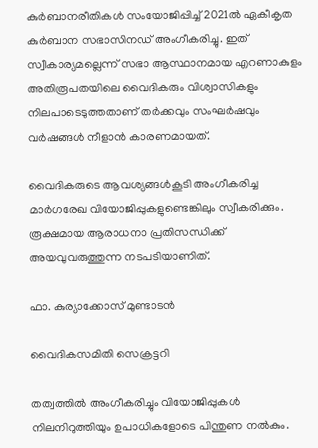കുർബാനരീതികൾ സംയോജിപ്പിച്ച് 2021ൽ ഏകീകൃത കുർബാന സഭാസിനഡ് അംഗീകരിച്ചു. ഇത് സ്വീകാര്യമല്ലെന്ന് സഭാ ആസ്ഥാനമായ എറണാകുളം അതിരൂപതയിലെ വൈദികരും വിശ്വാസികളും നിലപാടെടുത്തതാണ് തർക്കവും സംഘർഷവും വർഷങ്ങൾ നീളാൻ കാരണമായത്.

വൈദികരുടെ ആവശ്യങ്ങൾകൂടി അംഗീകരിച്ച മാർഗരേഖ വിയോജിപ്പുകളുണ്ടെങ്കിലും സ്വീകരിക്കും. രൂക്ഷമായ ആരാധനാ പ്രതിസന്ധിക്ക് അയവുവരുത്തുന്ന നടപടിയാണിത്.

ഫാ. കുര്യാക്കോസ് മുണ്ടാടൻ

വൈദികസമിതി സെക്രട്ടറി

തത്വത്തിൽ അംഗീകരിച്ചും വിയോജിപ്പുകൾ നിലനിറുത്തിയും ഉപാധികളോടെ പിന്തുണ നൽകും.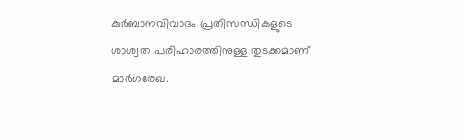കുർബാനവിവാദം പ്രതിസന്ധികളുടെ ശാശ്വത പരിഹാരത്തിനുള്ള തുടക്കമാണ് മാർഗരേഖ.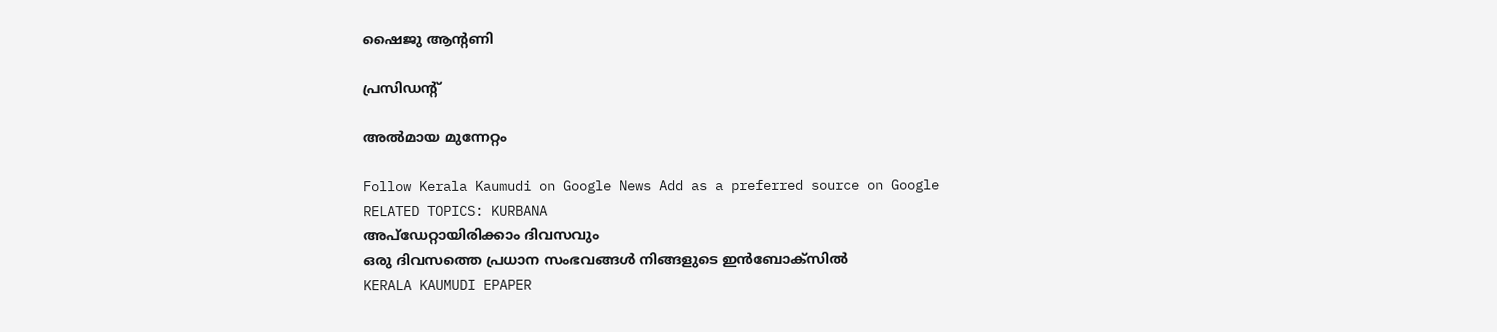ഷൈജു ആന്റണി

പ്രസിഡന്റ്

അൽമായ മുന്നേറ്റം

Follow Kerala Kaumudi on Google News Add as a preferred source on Google
RELATED TOPICS: KURBANA
അപ്ഡേറ്റായിരിക്കാം ദിവസവും
ഒരു ദിവസത്തെ പ്രധാന സംഭവങ്ങൾ നിങ്ങളുടെ ഇൻബോക്സിൽ
KERALA KAUMUDI EPAPER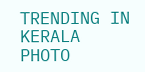TRENDING IN KERALA
PHOTO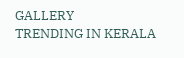GALLERY
TRENDING IN KERALA